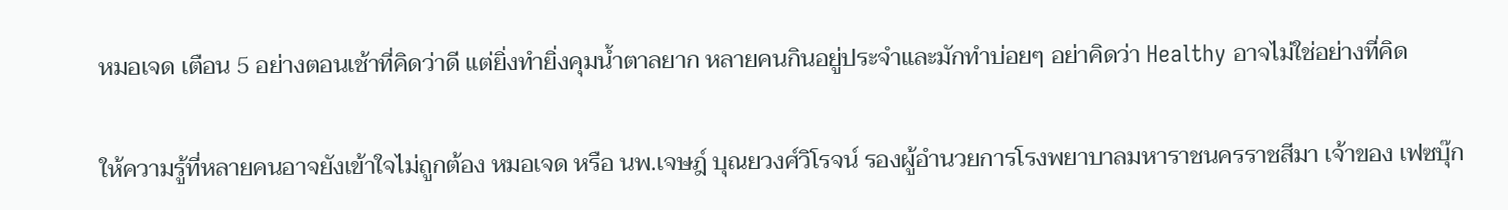หมอเจด เตือน 5 อย่างตอนเช้าที่คิดว่าดี แต่ยิ่งทำยิ่งคุมน้ำตาลยาก หลายคนกินอยู่ประจำและมักทำบ่อยๆ อย่าคิดว่า Healthy อาจไม่ใช่อย่างที่คิด

ให้ความรู้ที่หลายคนอาจยังเข้าใจไม่ถูกต้อง หมอเจด หรือ นพ.เจษฎ์ บุณยวงศ์วิโรจน์ รองผู้อำนวยการโรงพยาบาลมหาราชนครราชสีมา เจ้าของ เฟซบุ๊ก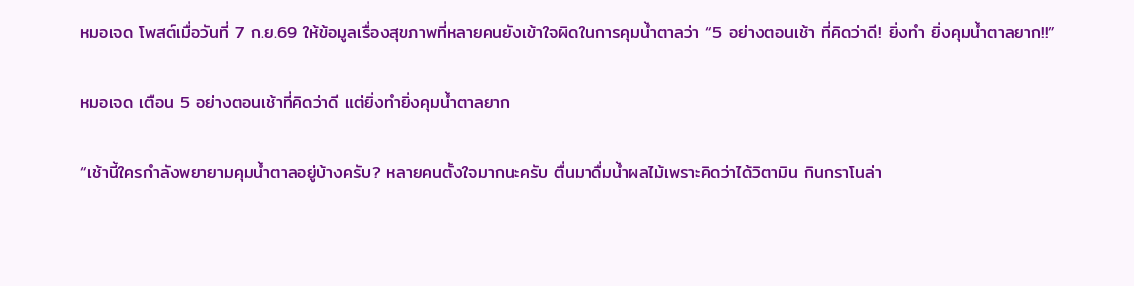หมอเจด โพสต์เมื่อวันที่ 7 ก.ย.69 ให้ข้อมูลเรื่องสุขภาพที่หลายคนยังเข้าใจผิดในการคุมน้ำตาลว่า “5 อย่างตอนเช้า ที่คิดว่าดี! ยิ่งทำ ยิ่งคุมน้ำตาลยาก!!”

หมอเจด เตือน 5 อย่างตอนเช้าที่คิดว่าดี แต่ยิ่งทำยิ่งคุมน้ำตาลยาก

“เช้านี้ใครกำลังพยายามคุมน้ำตาลอยู่บ้างครับ? หลายคนตั้งใจมากนะครับ ตื่นมาดื่มน้ำผลไม้เพราะคิดว่าได้วิตามิน กินกราโนล่า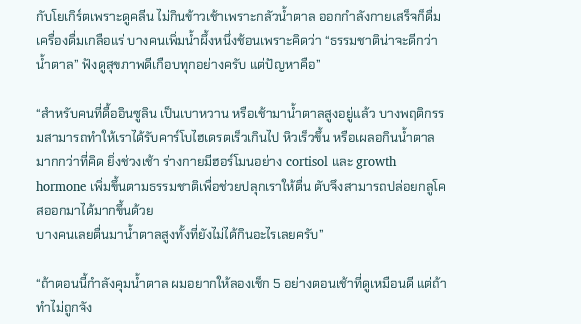กับโยเกิร์ตเพราะดูคลีน ไม่กินข้าวเช้าเพราะกลัวน้ำตาล ออกกำลังกายเสร็จก็ดื่มเครื่องดื่มเกลือแร่ บางคนเพิ่มน้ำผึ้งหนึ่งช้อนเพราะคิดว่า “ธรรมชาติน่าจะดีกว่าน้ำตาล” ฟังดูสุขภาพดีเกือบทุกอย่างครับ แต่ปัญหาคือ”

“สำหรับคนที่ดื้ออินซูลิน เป็นเบาหวาน หรือเช้ามาน้ำตาลสูงอยู่แล้ว บางพฤติกรรมสามารถทำให้เราได้รับคาร์โบไฮเดรตเร็วเกินไป หิวเร็วขึ้น หรือเผลอกินน้ำตาลมากกว่าที่คิด ยิ่งช่วงเช้า ร่างกายมีฮอร์โมนอย่าง cortisol และ growth hormone เพิ่มขึ้นตามธรรมชาติเพื่อช่วยปลุกเราให้ตื่น ตับจึงสามารถปล่อยกลูโคสออกมาได้มากขึ้นด้วย
บางคนเลยตื่นมาน้ำตาลสูงทั้งที่ยังไม่ได้กินอะไรเลยครับ”

“ถ้าตอนนี้กำลังคุมน้ำตาล ผมอยากให้ลองเช็ก 5 อย่างตอนเช้าที่ดูเหมือนดี แต่ถ้าทำไม่ถูกจัง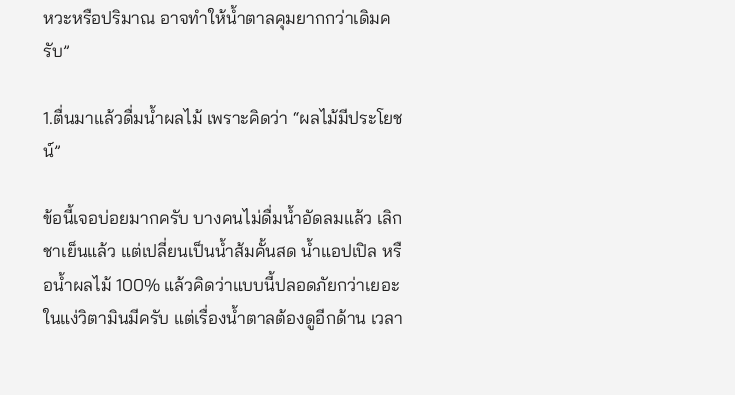หวะหรือปริมาณ อาจทำให้น้ำตาลคุมยากกว่าเดิมครับ”

1.ตื่นมาแล้วดื่มน้ำผลไม้ เพราะคิดว่า “ผลไม้มีประโยชน์”

ข้อนี้เจอบ่อยมากครับ บางคนไม่ดื่มน้ำอัดลมแล้ว เลิกชาเย็นแล้ว แต่เปลี่ยนเป็นน้ำส้มคั้นสด น้ำแอปเปิล หรือน้ำผลไม้ 100% แล้วคิดว่าแบบนี้ปลอดภัยกว่าเยอะ ในแง่วิตามินมีครับ แต่เรื่องน้ำตาลต้องดูอีกด้าน เวลา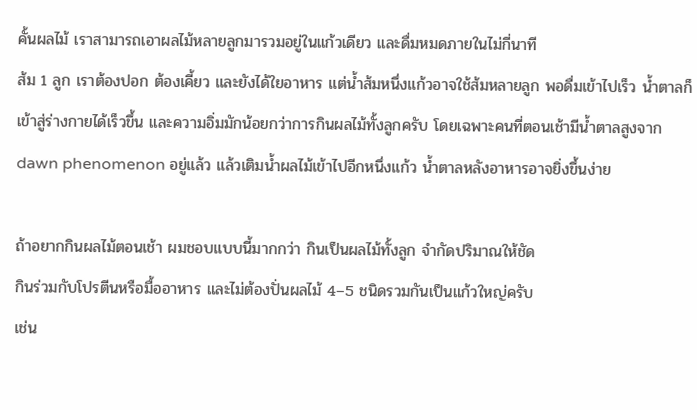คั้นผลไม้ เราสามารถเอาผลไม้หลายลูกมารวมอยู่ในแก้วเดียว และดื่มหมดภายในไม่กี่นาที
ส้ม 1 ลูก เราต้องปอก ต้องเคี้ยว และยังได้ใยอาหาร แต่น้ำส้มหนึ่งแก้วอาจใช้ส้มหลายลูก พอดื่มเข้าไปเร็ว น้ำตาลก็เข้าสู่ร่างกายได้เร็วขึ้น และความอิ่มมักน้อยกว่าการกินผลไม้ทั้งลูกครับ โดยเฉพาะคนที่ตอนเช้ามีน้ำตาลสูงจาก dawn phenomenon อยู่แล้ว แล้วเติมน้ำผลไม้เข้าไปอีกหนึ่งแก้ว น้ำตาลหลังอาหารอาจยิ่งขึ้นง่าย

ถ้าอยากกินผลไม้ตอนเช้า ผมชอบแบบนี้มากกว่า กินเป็นผลไม้ทั้งลูก จำกัดปริมาณให้ชัด
กินร่วมกับโปรตีนหรือมื้ออาหาร และไม่ต้องปั่นผลไม้ 4–5 ชนิดรวมกันเป็นแก้วใหญ่ครับ
เช่น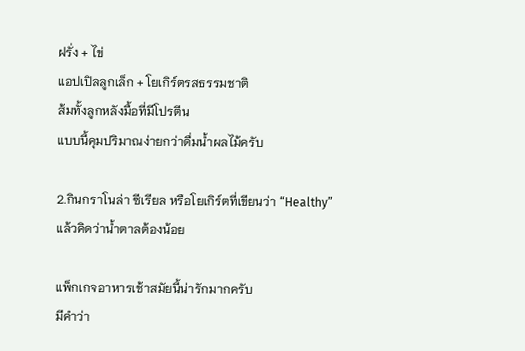ฝรั่ง + ไข่
แอปเปิลลูกเล็ก + โยเกิร์ตรสธรรมชาติ
ส้มทั้งลูกหลังมื้อที่มีโปรตีน
แบบนี้คุมปริมาณง่ายกว่าดื่มน้ำผลไม้ครับ

2.กินกราโนล่า ซีเรียล หรือโยเกิร์ตที่เขียนว่า “Healthy” แล้วคิดว่าน้ำตาลต้องน้อย

แพ็กเกจอาหารเช้าสมัยนี้น่ารักมากครับ
มีคำว่า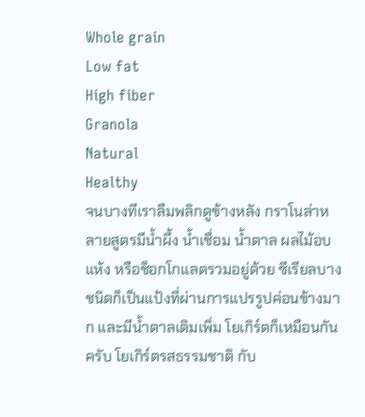Whole grain
Low fat
High fiber
Granola
Natural
Healthy
จนบางทีเราลืมพลิกดูข้างหลัง กราโนล่าหลายสูตรมีน้ำผึ้ง น้ำเชื่อม น้ำตาล ผลไม้อบแห้ง หรือช็อกโกแลตรวมอยู่ด้วย ซีเรียลบางชนิดก็เป็นแป้งที่ผ่านการแปรรูปค่อนข้างมาก และมีน้ำตาลเติมเพิ่ม โยเกิร์ตก็เหมือนกันครับ โยเกิร์ตรสธรรมชาติ กับ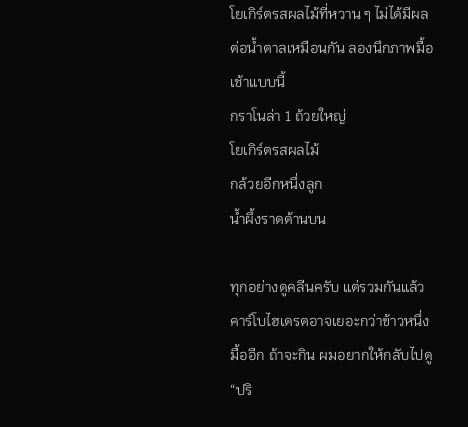โยเกิร์ตรสผลไม้ที่หวาน ๆ ไม่ได้มีผลต่อน้ำตาลเหมือนกัน ลองนึกภาพมื้อเช้าแบบนี้
กราโนล่า 1 ถ้วยใหญ่
โยเกิร์ตรสผลไม้
กล้วยอีกหนึ่งลูก
น้ำผึ้งราดด้านบน

ทุกอย่างดูคลีนครับ แต่รวมกันแล้วคาร์โบไฮเดรตอาจเยอะกว่าข้าวหนึ่งมื้ออีก ถ้าจะกิน ผมอยากให้กลับไปดู “ปริ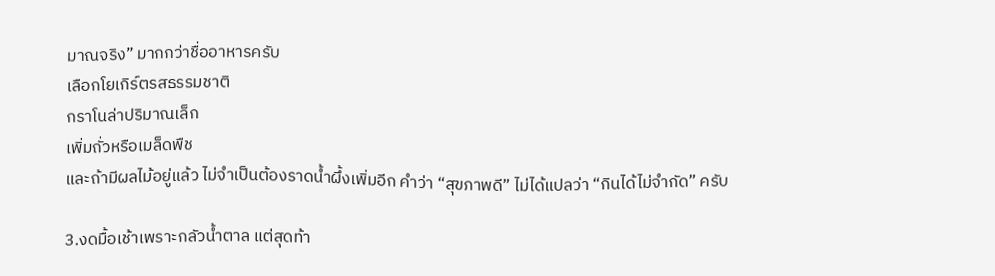มาณจริง” มากกว่าชื่ออาหารครับ
เลือกโยเกิร์ตรสธรรมชาติ
กราโนล่าปริมาณเล็ก
เพิ่มถั่วหรือเมล็ดพืช
และถ้ามีผลไม้อยู่แล้ว ไม่จำเป็นต้องราดน้ำผึ้งเพิ่มอีก คำว่า “สุขภาพดี” ไม่ได้แปลว่า “กินได้ไม่จำกัด” ครับ

3.งดมื้อเช้าเพราะกลัวน้ำตาล แต่สุดท้า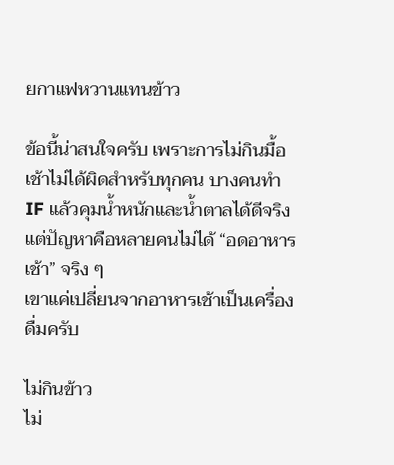ยกาแฟหวานแทนข้าว

ข้อนี้น่าสนใจครับ เพราะการไม่กินมื้อเช้าไม่ได้ผิดสำหรับทุกคน บางคนทำ IF แล้วคุมน้ำหนักและน้ำตาลได้ดีจริง แต่ปัญหาคือหลายคนไม่ได้ “อดอาหารเช้า” จริง ๆ
เขาแค่เปลี่ยนจากอาหารเช้าเป็นเครื่องดื่มครับ

ไม่กินข้าว
ไม่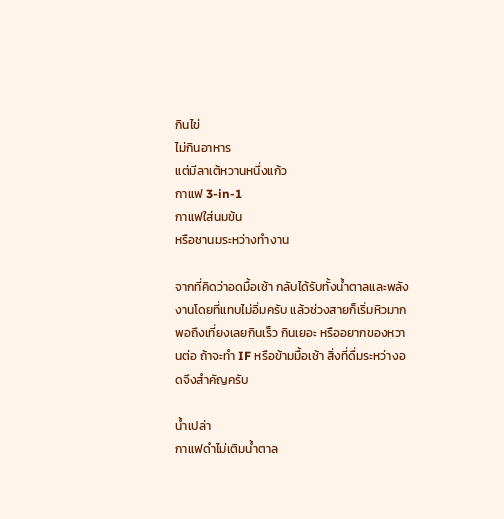กินไข่
ไม่กินอาหาร
แต่มีลาเต้หวานหนึ่งแก้ว
กาแฟ 3-in-1
กาแฟใส่นมข้น
หรือชานมระหว่างทำงาน

จากที่คิดว่าอดมื้อเช้า กลับได้รับทั้งน้ำตาลและพลังงานโดยที่แทบไม่อิ่มครับ แล้วช่วงสายก็เริ่มหิวมาก พอถึงเที่ยงเลยกินเร็ว กินเยอะ หรืออยากของหวานต่อ ถ้าจะทำ IF หรือข้ามมื้อเช้า สิ่งที่ดื่มระหว่างอดจึงสำคัญครับ

น้ำเปล่า
กาแฟดำไม่เติมน้ำตาล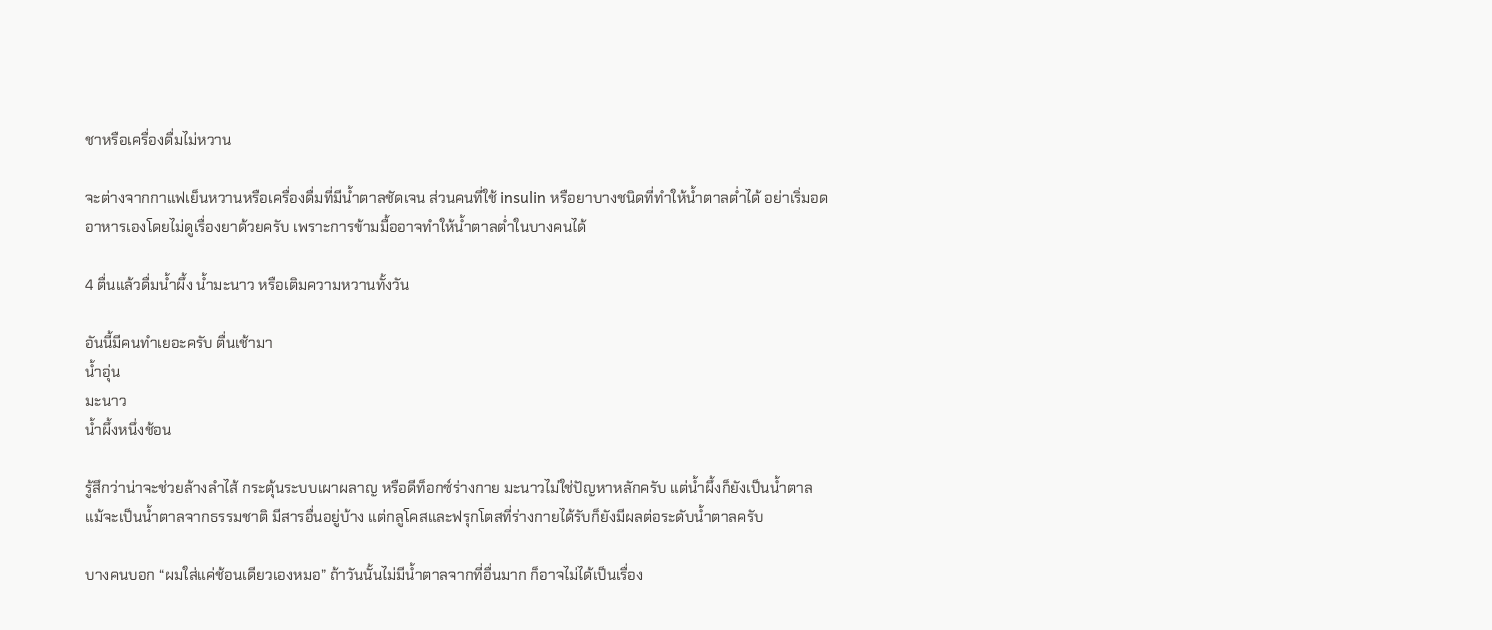ชาหรือเครื่องดื่มไม่หวาน

จะต่างจากกาแฟเย็นหวานหรือเครื่องดื่มที่มีน้ำตาลชัดเจน ส่วนคนที่ใช้ insulin หรือยาบางชนิดที่ทำให้น้ำตาลต่ำได้ อย่าเริ่มอดอาหารเองโดยไม่ดูเรื่องยาด้วยครับ เพราะการข้ามมื้ออาจทำให้น้ำตาลต่ำในบางคนได้

4 ตื่นแล้วดื่มน้ำผึ้ง น้ำมะนาว หรือเติมความหวานทั้งวัน

อันนี้มีคนทำเยอะครับ ตื่นเช้ามา
น้ำอุ่น
มะนาว
น้ำผึ้งหนึ่งช้อน

รู้สึกว่าน่าจะช่วยล้างลำไส้ กระตุ้นระบบเผาผลาญ หรือดีท็อกซ์ร่างกาย มะนาวไม่ใช่ปัญหาหลักครับ แต่น้ำผึ้งก็ยังเป็นน้ำตาล แม้จะเป็นน้ำตาลจากธรรมชาติ มีสารอื่นอยู่บ้าง แต่กลูโคสและฟรุกโตสที่ร่างกายได้รับก็ยังมีผลต่อระดับน้ำตาลครับ

บางคนบอก “ผมใส่แค่ช้อนเดียวเองหมอ” ถ้าวันนั้นไม่มีน้ำตาลจากที่อื่นมาก ก็อาจไม่ได้เป็นเรื่อง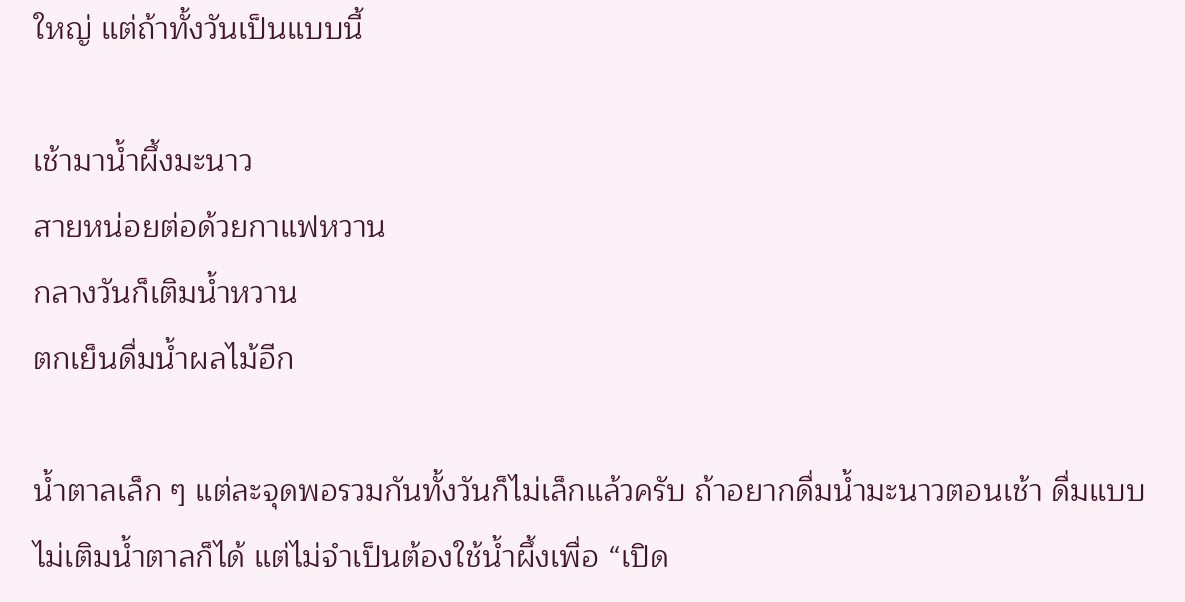ใหญ่ แต่ถ้าทั้งวันเป็นแบบนี้

เช้ามาน้ำผึ้งมะนาว
สายหน่อยต่อด้วยกาแฟหวาน
กลางวันก็เติมน้ำหวาน
ตกเย็นดื่มน้ำผลไม้อีก

น้ำตาลเล็ก ๆ แต่ละจุดพอรวมกันทั้งวันก็ไม่เล็กแล้วครับ ถ้าอยากดื่มน้ำมะนาวตอนเช้า ดื่มแบบไม่เติมน้ำตาลก็ได้ แต่ไม่จำเป็นต้องใช้น้ำผึ้งเพื่อ “เปิด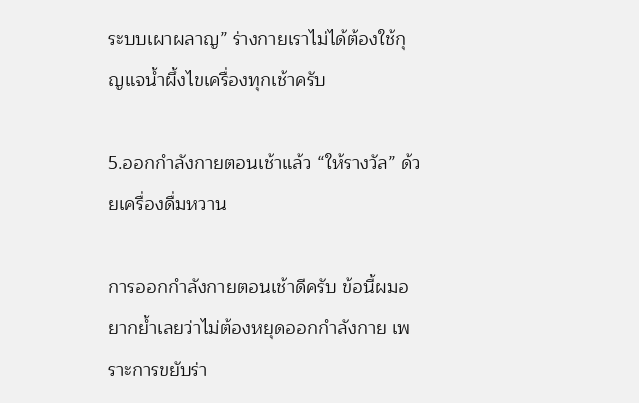ระบบเผาผลาญ” ร่างกายเราไม่ได้ต้องใช้กุญแจน้ำผึ้งไขเครื่องทุกเช้าครับ

5.ออกกำลังกายตอนเช้าแล้ว “ให้รางวัล” ด้วยเครื่องดื่มหวาน

การออกกำลังกายตอนเช้าดีครับ ข้อนี้ผมอยากย้ำเลยว่าไม่ต้องหยุดออกกำลังกาย เพราะการขยับร่า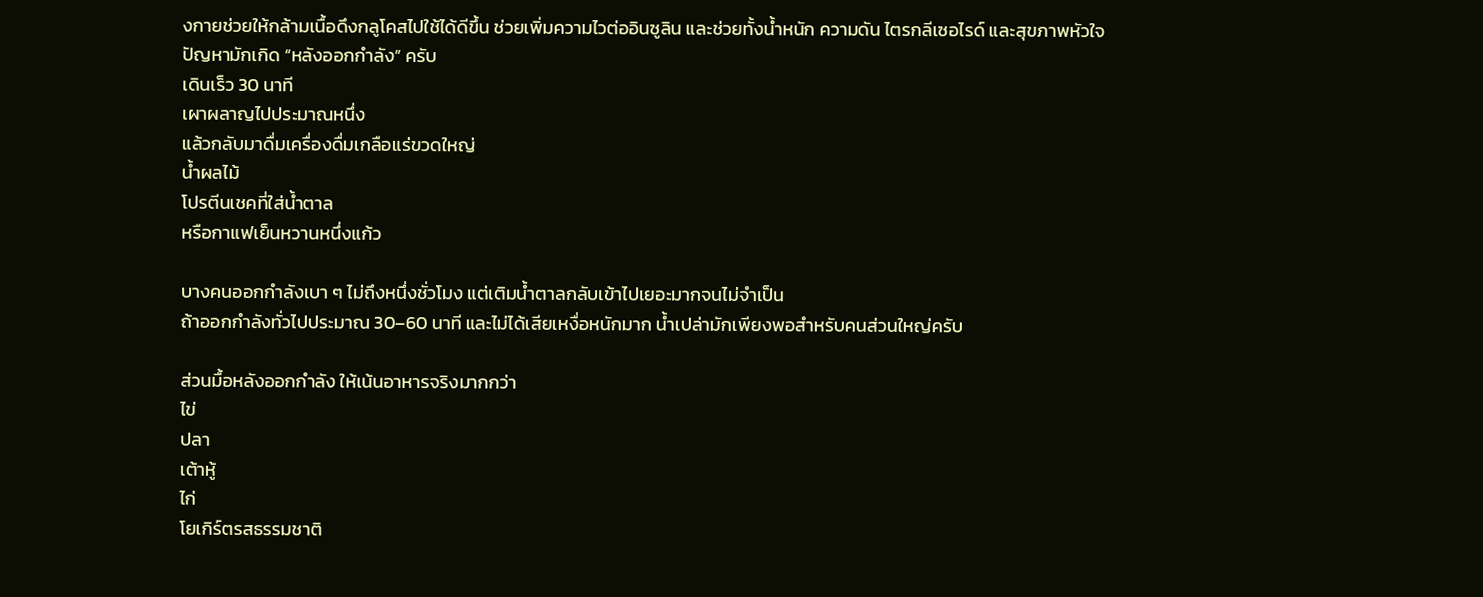งกายช่วยให้กล้ามเนื้อดึงกลูโคสไปใช้ได้ดีขึ้น ช่วยเพิ่มความไวต่ออินซูลิน และช่วยทั้งน้ำหนัก ความดัน ไตรกลีเซอไรด์ และสุขภาพหัวใจ
ปัญหามักเกิด “หลังออกกำลัง” ครับ
เดินเร็ว 30 นาที
เผาผลาญไปประมาณหนึ่ง
แล้วกลับมาดื่มเครื่องดื่มเกลือแร่ขวดใหญ่
น้ำผลไม้
โปรตีนเชคที่ใส่น้ำตาล
หรือกาแฟเย็นหวานหนึ่งแก้ว

บางคนออกกำลังเบา ๆ ไม่ถึงหนึ่งชั่วโมง แต่เติมน้ำตาลกลับเข้าไปเยอะมากจนไม่จำเป็น
ถ้าออกกำลังทั่วไปประมาณ 30–60 นาที และไม่ได้เสียเหงื่อหนักมาก น้ำเปล่ามักเพียงพอสำหรับคนส่วนใหญ่ครับ

ส่วนมื้อหลังออกกำลัง ให้เน้นอาหารจริงมากกว่า
ไข่
ปลา
เต้าหู้
ไก่
โยเกิร์ตรสธรรมชาติ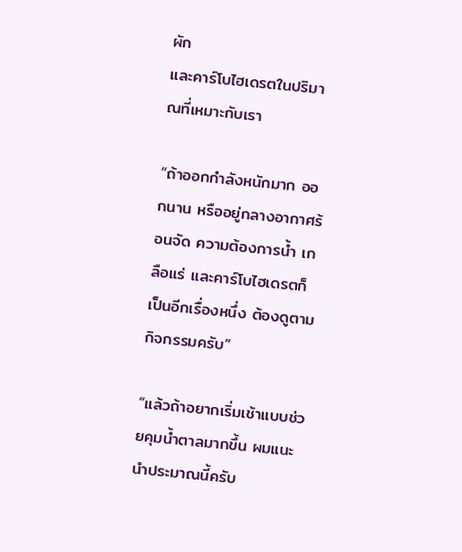ผัก
และคาร์โบไฮเดรตในปริมาณที่เหมาะกับเรา

“ถ้าออกกำลังหนักมาก ออกนาน หรืออยู่กลางอากาศร้อนจัด ความต้องการน้ำ เกลือแร่ และคาร์โบไฮเดรตก็เป็นอีกเรื่องหนึ่ง ต้องดูตามกิจกรรมครับ”

“แล้วถ้าอยากเริ่มเช้าแบบช่วยคุมน้ำตาลมากขึ้น ผมแนะนำประมาณนี้ครับ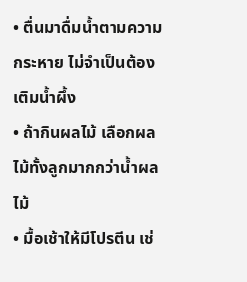• ตื่นมาดื่มน้ำตามความกระหาย ไม่จำเป็นต้องเติมน้ำผึ้ง
• ถ้ากินผลไม้ เลือกผลไม้ทั้งลูกมากกว่าน้ำผลไม้
• มื้อเช้าให้มีโปรตีน เช่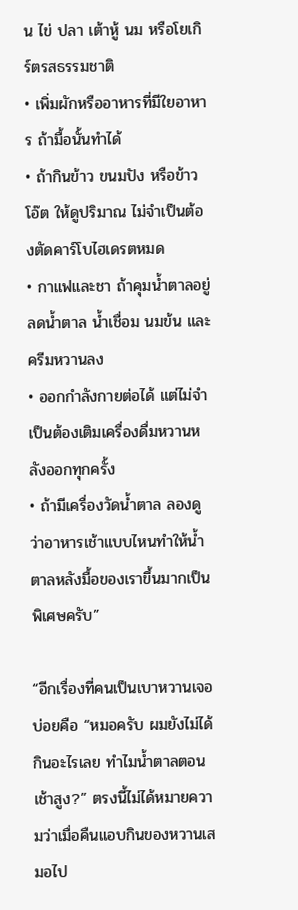น ไข่ ปลา เต้าหู้ นม หรือโยเกิร์ตรสธรรมชาติ
• เพิ่มผักหรืออาหารที่มีใยอาหาร ถ้ามื้อนั้นทำได้
• ถ้ากินข้าว ขนมปัง หรือข้าวโอ๊ต ให้ดูปริมาณ ไม่จำเป็นต้องตัดคาร์โบไฮเดรตหมด
• กาแฟและชา ถ้าคุมน้ำตาลอยู่ ลดน้ำตาล น้ำเชื่อม นมข้น และครีมหวานลง
• ออกกำลังกายต่อได้ แต่ไม่จำเป็นต้องเติมเครื่องดื่มหวานหลังออกทุกครั้ง
• ถ้ามีเครื่องวัดน้ำตาล ลองดูว่าอาหารเช้าแบบไหนทำให้น้ำตาลหลังมื้อของเราขึ้นมากเป็นพิเศษครับ”

“อีกเรื่องที่คนเป็นเบาหวานเจอบ่อยคือ “หมอครับ ผมยังไม่ได้กินอะไรเลย ทำไมน้ำตาลตอนเช้าสูง?” ตรงนี้ไม่ได้หมายความว่าเมื่อคืนแอบกินของหวานเสมอไป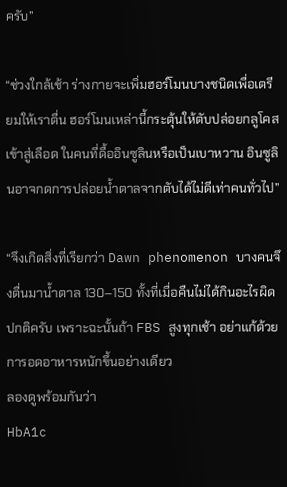ครับ”

“ช่วงใกล้เช้า ร่างกายจะเพิ่มฮอร์โมนบางชนิดเพื่อเตรียมให้เราตื่น ฮอร์โมนเหล่านี้กระตุ้นให้ตับปล่อยกลูโคสเข้าสู่เลือด ในคนที่ดื้ออินซูลินหรือเป็นเบาหวาน อินซูลินอาจกดการปล่อยน้ำตาลจากตับได้ไม่ดีเท่าคนทั่วไป”

“จึงเกิดสิ่งที่เรียกว่า Dawn phenomenon บางคนจึงตื่นมาน้ำตาล 130–150 ทั้งที่เมื่อคืนไม่ได้กินอะไรผิดปกติครับ เพราะฉะนั้นถ้า FBS สูงทุกเช้า อย่าแก้ด้วยการอดอาหารหนักขึ้นอย่างเดียว
ลองดูพร้อมกันว่า
HbA1c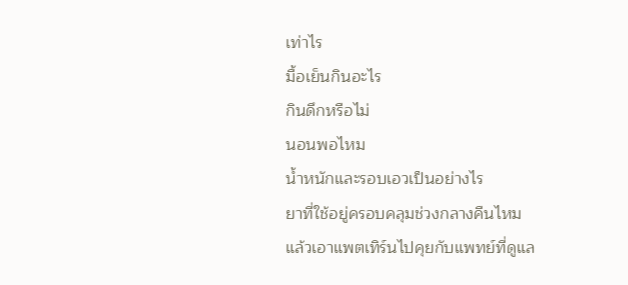เท่าไร
มื้อเย็นกินอะไร
กินดึกหรือไม่
นอนพอไหม
น้ำหนักและรอบเอวเป็นอย่างไร
ยาที่ใช้อยู่ครอบคลุมช่วงกลางคืนไหม
แล้วเอาแพตเทิร์นไปคุยกับแพทย์ที่ดูแล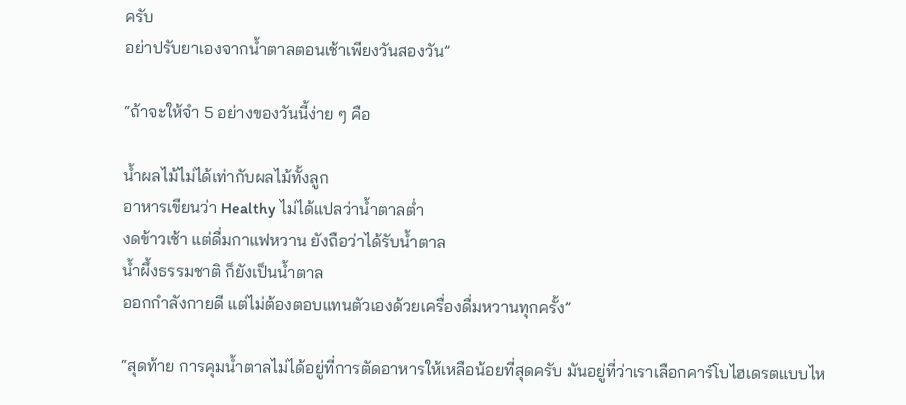ครับ
อย่าปรับยาเองจากน้ำตาลตอนเช้าเพียงวันสองวัน”

“ถ้าจะให้จำ 5 อย่างของวันนี้ง่าย ๆ คือ

น้ำผลไม้ไม่ได้เท่ากับผลไม้ทั้งลูก
อาหารเขียนว่า Healthy ไม่ได้แปลว่าน้ำตาลต่ำ
งดข้าวเช้า แต่ดื่มกาแฟหวาน ยังถือว่าได้รับน้ำตาล
น้ำผึ้งธรรมชาติ ก็ยังเป็นน้ำตาล
ออกกำลังกายดี แต่ไม่ต้องตอบแทนตัวเองด้วยเครื่องดื่มหวานทุกครั้ง”

“สุดท้าย การคุมน้ำตาลไม่ได้อยู่ที่การตัดอาหารให้เหลือน้อยที่สุดครับ มันอยู่ที่ว่าเราเลือกคาร์โบไฮเดรตแบบไห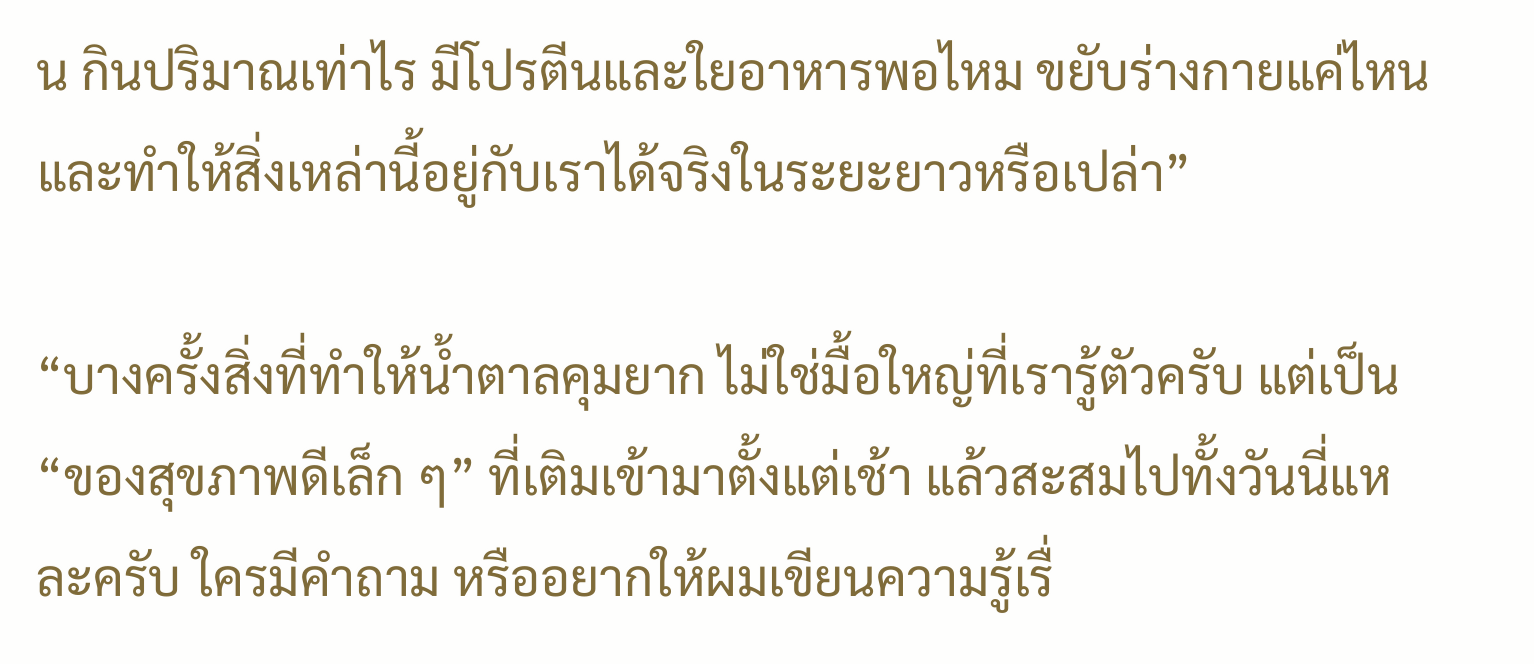น กินปริมาณเท่าไร มีโปรตีนและใยอาหารพอไหม ขยับร่างกายแค่ไหน และทำให้สิ่งเหล่านี้อยู่กับเราได้จริงในระยะยาวหรือเปล่า”

“บางครั้งสิ่งที่ทำให้น้ำตาลคุมยาก ไม่ใช่มื้อใหญ่ที่เรารู้ตัวครับ แต่เป็น “ของสุขภาพดีเล็ก ๆ” ที่เติมเข้ามาตั้งแต่เช้า แล้วสะสมไปทั้งวันนี่แหละครับ ใครมีคำถาม หรืออยากให้ผมเขียนความรู้เรื่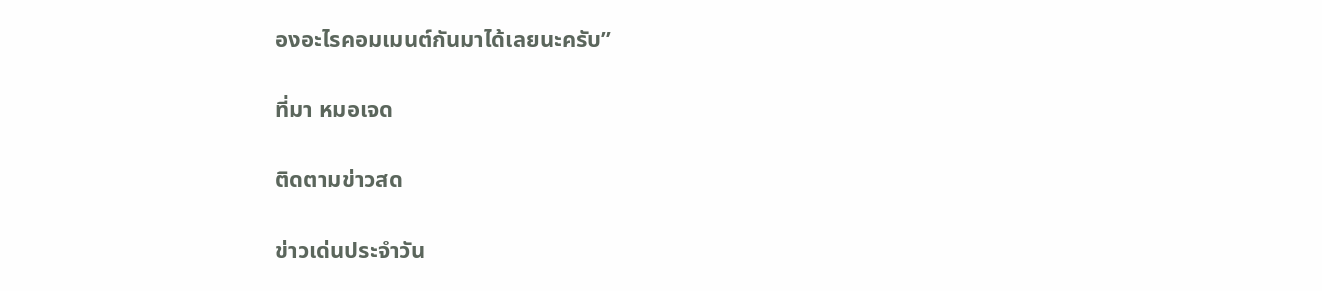องอะไรคอมเมนต์กันมาได้เลยนะครับ”

ที่มา หมอเจด

ติดตามข่าวสด

ข่าวเด่นประจำวัน